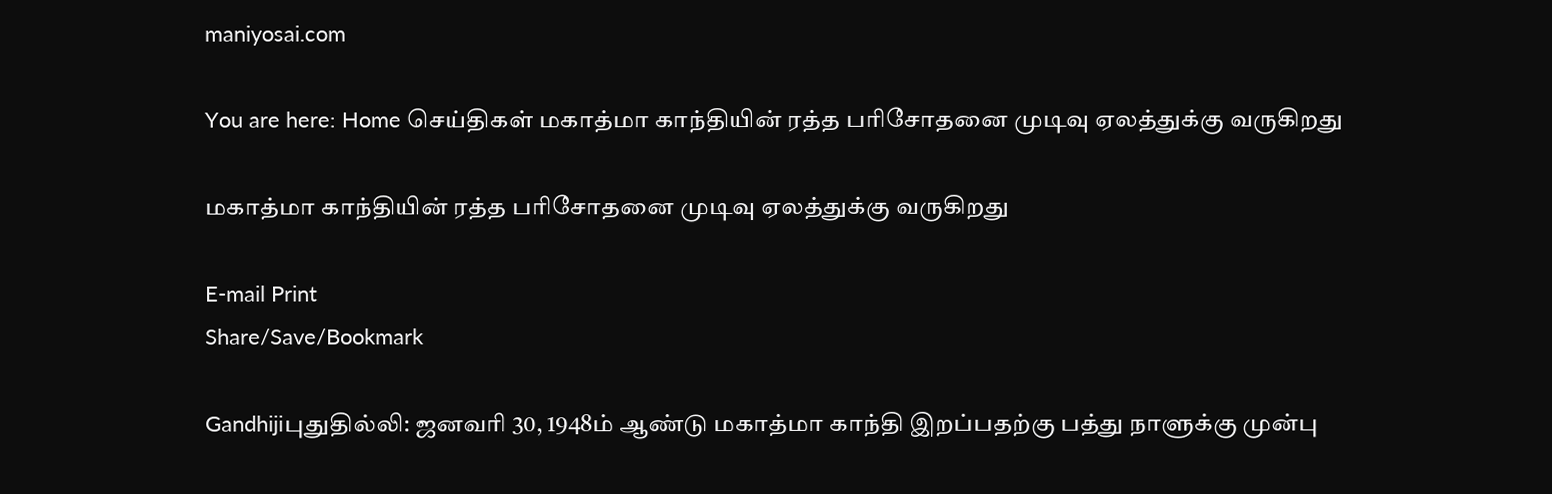maniyosai.com

You are here: Home செய்திகள் மகாத்மா காந்தியின் ரத்த பரிசோதனை முடிவு ஏலத்துக்கு வருகிறது

மகாத்மா காந்தியின் ரத்த பரிசோதனை முடிவு ஏலத்துக்கு வருகிறது

E-mail Print
Share/Save/Bookmark

Gandhijiபுதுதில்லி: ஜனவரி 30, 1948ம் ஆண்டு மகாத்மா காந்தி இறப்பதற்கு பத்து நாளுக்கு முன்பு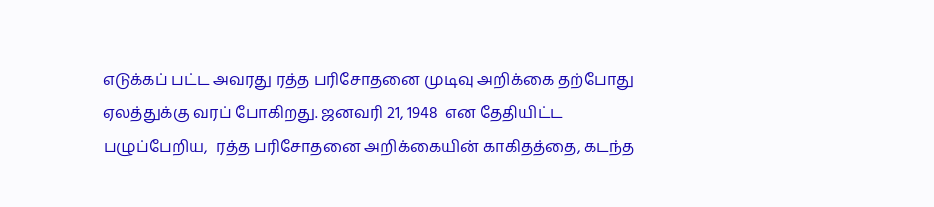எடுக்கப் பட்ட அவரது ரத்த பரிசோதனை முடிவு அறிக்கை தற்போது ஏலத்துக்கு வரப் போகிறது. ஜனவரி 21, 1948  என தேதியிட்ட பழுப்பேறிய,  ரத்த பரிசோதனை அறிக்கையின் காகிதத்தை, கடந்த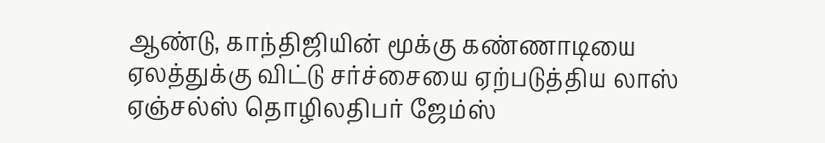ஆண்டு, காந்திஜியின் மூக்கு கண்ணாடியை ஏலத்துக்கு விட்டு சர்ச்சையை ஏற்படுத்திய லாஸ் ஏஞ்சல்ஸ் தொழிலதிபர் ஜேம்ஸ்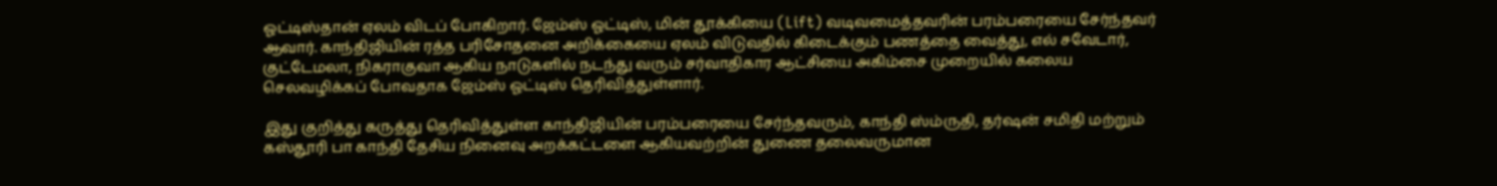ஓட்டிஸ்தான் ஏலம் விடப் போகிறார். ஜேம்ஸ் ஓட்டிஸ், மின் தூக்கியை (Lift) வடிவமைத்தவரின் பரம்பரையை சேர்ந்தவர் ஆவார். காந்திஜியின் ரத்த பரிசோதனை அறிக்கையை ஏலம் விடுவதில் கிடைக்கும் பணத்தை வைத்து, எல் சவேடார், குட்டேமலா, நிகராகுவா ஆகிய நாடுகளில் நடந்து வரும் சர்வாதிகார ஆட்சியை அகிம்சை முறையில் கலைய செலவழிக்கப் போவதாக ஜேம்ஸ் ஓட்டிஸ் தெரிவித்துள்ளார்.

இது குறித்து கருத்து தெரிவித்துள்ள காந்திஜியின் பரம்பரையை சேர்ந்தவரும், காந்தி ஸ்ம்ருதி, தர்ஷன் சமிதி மற்றும் கஸ்தூரி பா காந்தி தேசிய நினைவு அறக்கட்டளை ஆகியவற்றின் துணை தலைவருமான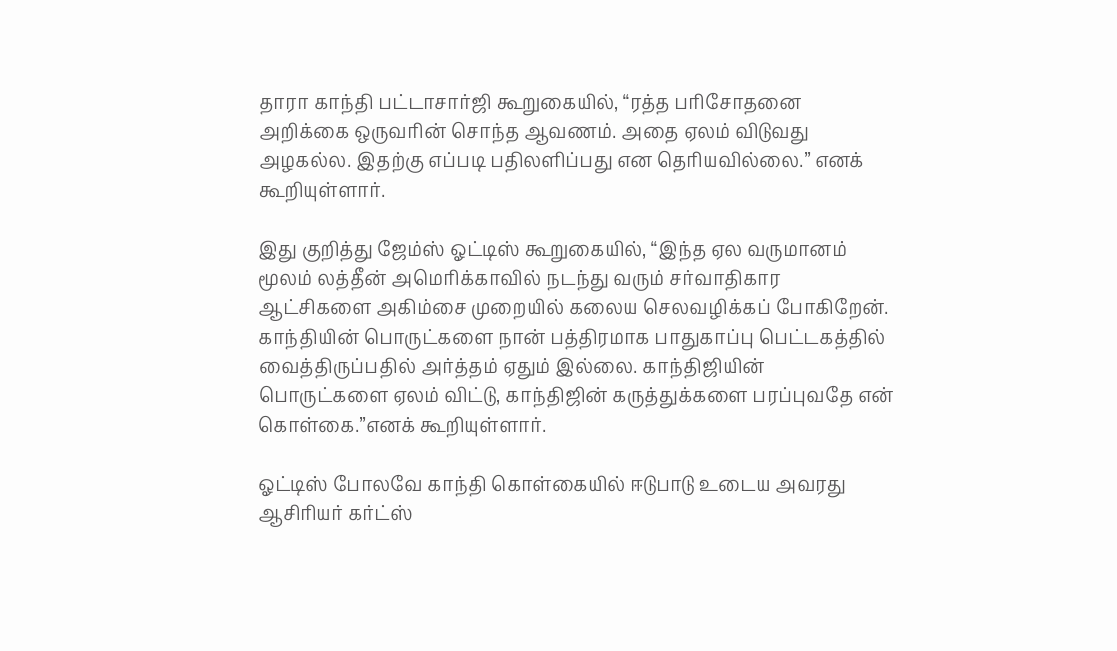தாரா காந்தி பட்டாசார்ஜி கூறுகையில், “ரத்த பரிசோதனை அறிக்கை ஒருவரின் சொந்த ஆவணம். அதை ஏலம் விடுவது அழகல்ல. இதற்கு எப்படி பதிலளிப்பது என தெரியவில்லை.” எனக் கூறியுள்ளார்.

இது குறித்து ஜேம்ஸ் ஓட்டிஸ் கூறுகையில், “இந்த ஏல வருமானம் மூலம் லத்தீன் அமெரிக்காவில் நடந்து வரும் சர்வாதிகார ஆட்சிகளை அகிம்சை முறையில் கலைய செலவழிக்கப் போகிறேன். காந்தியின் பொருட்களை நான் பத்திரமாக பாதுகாப்பு பெட்டகத்தில் வைத்திருப்பதில் அர்த்தம் ஏதும் இல்லை. காந்திஜியின் பொருட்களை ஏலம் விட்டு, காந்திஜின் கருத்துக்களை பரப்புவதே என் கொள்கை.”எனக் கூறியுள்ளார்.

ஓட்டிஸ் போலவே காந்தி கொள்கையில் ஈடுபாடு உடைய அவரது ஆசிரியர் கர்ட்ஸ்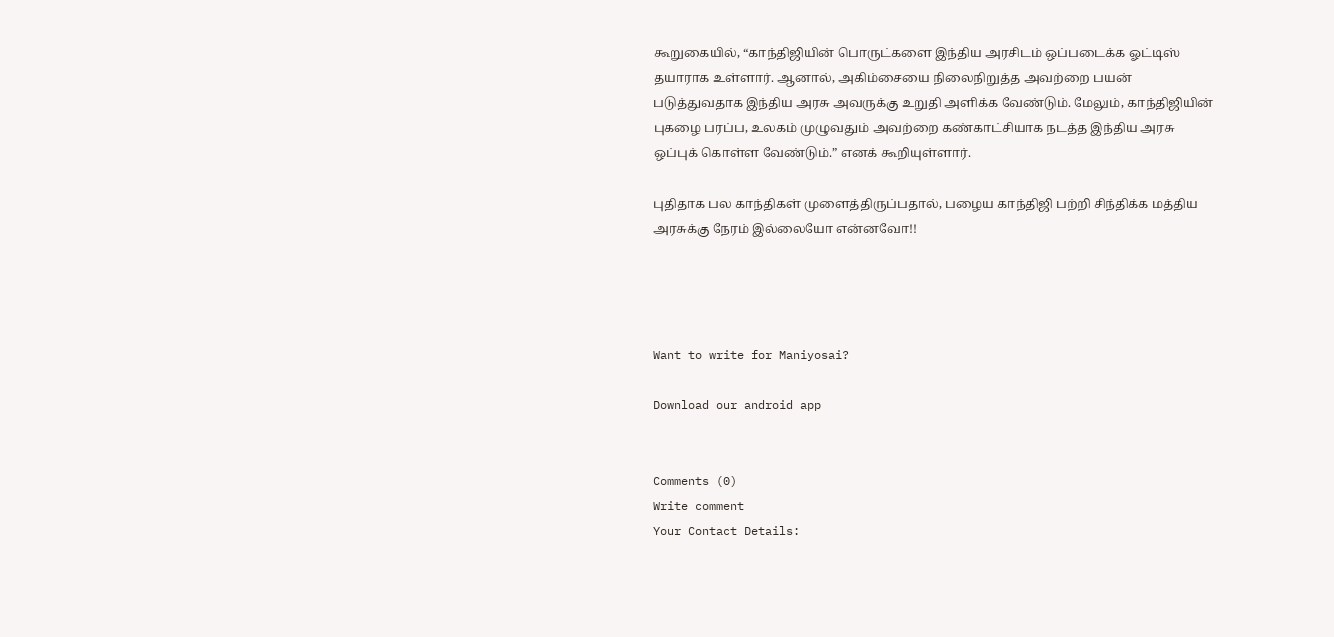கூறுகையில், “காந்திஜியின் பொருட்களை இந்திய அரசிடம் ஒப்படைக்க ஓட்டிஸ் தயாராக உள்ளார். ஆனால், அகிம்சையை நிலைநிறுத்த அவற்றை பயன் படுத்துவதாக இந்திய அரசு அவருக்கு உறுதி அளிக்க வேண்டும். மேலும், காந்திஜியின் புகழை பரப்ப, உலகம் முழுவதும் அவற்றை கண்காட்சியாக நடத்த இந்திய அரசு ஒப்புக் கொள்ள வேண்டும்.” எனக் கூறியுள்ளார்.

புதிதாக பல காந்திகள் முளைத்திருப்பதால், பழைய காந்திஜி பற்றி சிந்திக்க மத்திய அரசுக்கு நேரம் இல்லையோ என்னவோ!!




Want to write for Maniyosai?

Download our android app


Comments (0)
Write comment
Your Contact Details: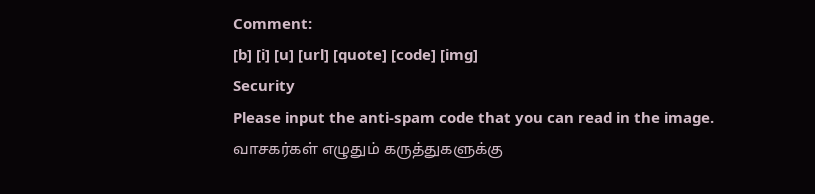Comment:
[b] [i] [u] [url] [quote] [code] [img]
Security
Please input the anti-spam code that you can read in the image.
வாசகர்கள் எழுதும் கருத்துகளுக்கு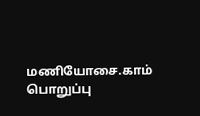மணியோசை.காம் பொறுப்பு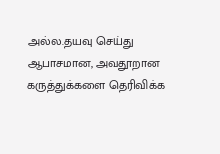அல்ல.தயவு செய்து ஆபாசமான, அவதூறான கருத்துக்களை தெரிவிக்க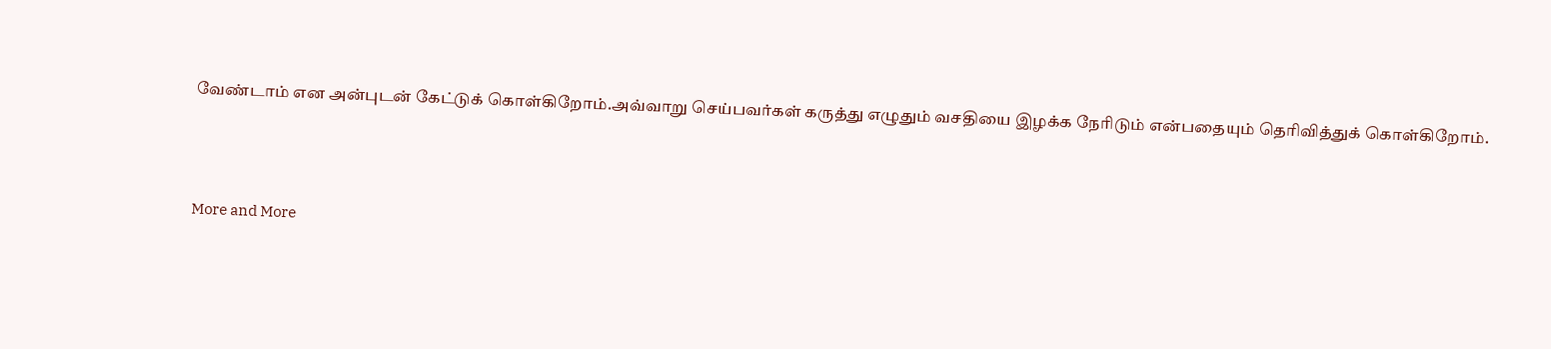வேண்டாம் என அன்புடன் கேட்டுக் கொள்கிறோம்.அவ்வாறு செய்பவர்கள் கருத்து எழுதும் வசதியை இழக்க நேரிடும் என்பதையும் தெரிவித்துக் கொள்கிறோம்.



More and More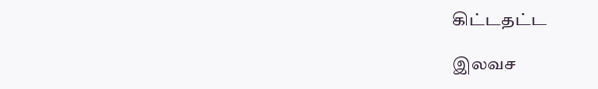கிட்டதட்ட

இலவச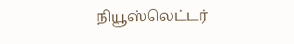நியூஸ்லெட்டர்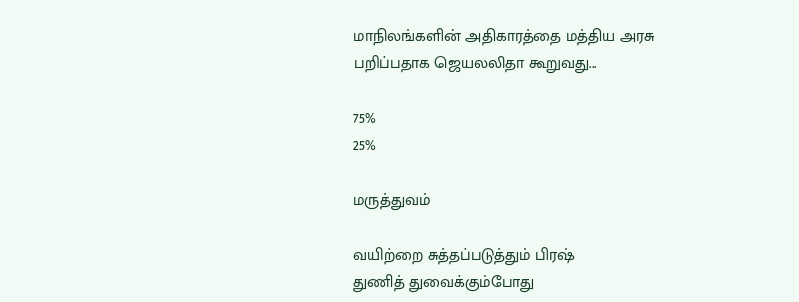மாநிலங்களின் அதிகாரத்தை மத்திய அரசு பறிப்பதாக ஜெயலலிதா கூறுவது...

75%
25%

மருத்துவம்

வயிற்றை சுத்தப்படுத்தும் பிரஷ்
துணித் துவைக்கும்போது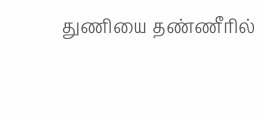துணியை தண்ணீரில்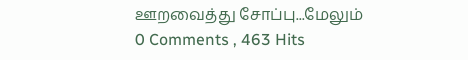ஊறவைத்து சோப்பு...மேலும்
0 Comments , 463 Hits